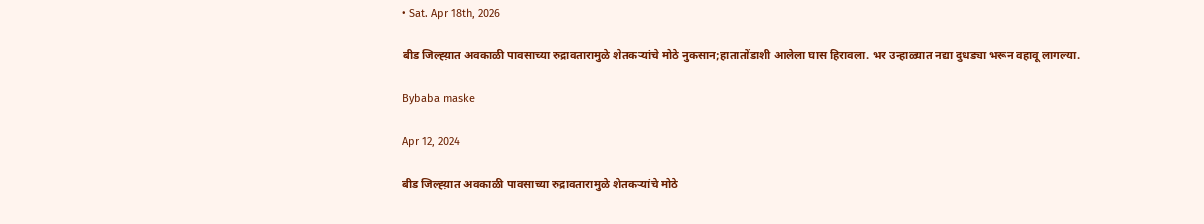• Sat. Apr 18th, 2026

बीड जिल्ह्य़ात अवकाळी पावसाच्या रुद्रावतारामुळे शेतकऱ्यांचे मोठे नुकसान;हातातोंडाशी आलेला घास हिरावला. भर उन्हाळ्यात नद्या दुधड्या भरून वहावू लागल्या.

Bybaba maske

Apr 12, 2024

बीड जिल्ह्य़ात अवकाळी पावसाच्या रुद्रावतारामुळे शेतकऱ्यांचे मोठे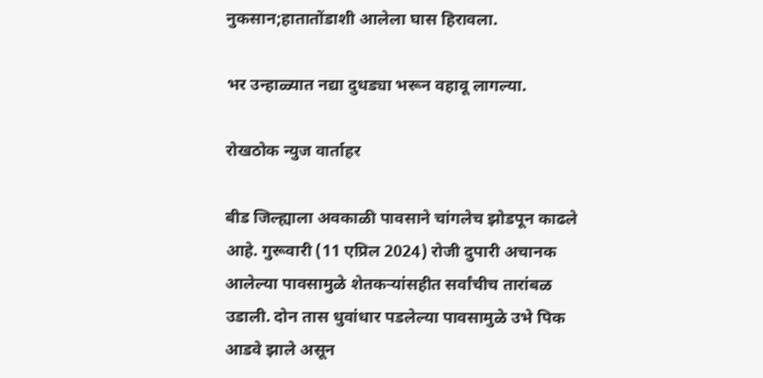नुकसान;हातातोंडाशी आलेला घास हिरावला.

भर उन्हाळ्यात नद्या दुधड्या भरून वहावू लागल्या.

रोखठोक न्युज वार्ताहर

बीड जिल्ह्याला अवकाळी पावसाने चांगलेच झोडपून काढले आहे. गुरूवारी (11 एप्रिल 2024) रोजी दुपारी अचानक आलेल्या पावसामुळे शेतकऱ्यांसहीत सर्वांचीच तारांबळ उडाली. दोन तास धुवांधार पडलेल्या पावसामुळे उभे पिक आडवे झाले असून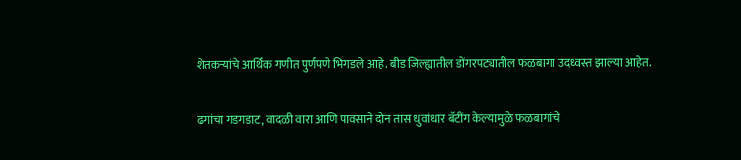शेतकऱ्यांचे आर्थिक गणीत पुर्णपणे भिगडले आहे. बीड जिल्ह्यातील डोंगरपट्यातील फळबागा उदध्वस्त झाल्या आहेत.

ढगांचा गडगडाट, वादळी वारा आणि पावसाने दोन तास धुवांधार बॅटींग केल्यामुळे फळबागांचे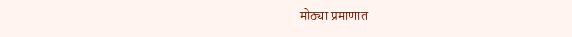मोठ्या प्रमाणात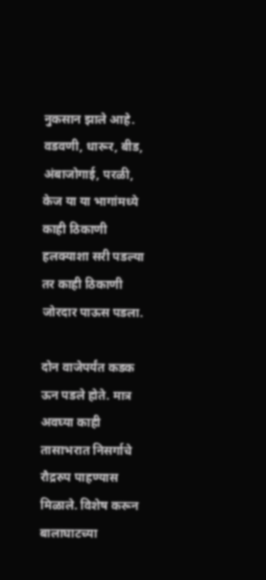नुकसान झाले आहे. वडवणी, धारूर, बीड, अंबाजोगाई, परळी, केज या या भागांमध्ये काही ठिकाणी हलक्याशा सरी पडल्या तर काही ठिकाणी जोरदार पाऊस पडला.

दोन वाजेपर्यंत कडक ऊन पडले होते. मात्र अवघ्या काही तासाभरात निसर्गाचे रौद्ररुप पाहण्यास मिळाले. विशेष करून बालाघाटच्या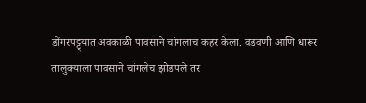डोंगरपट्ट्यात अवकाळी पावसाने चांगलाच कहर केला. वडवणी आणि धारूर तालुक्याला पावसाने चांगलेच झोडपले तर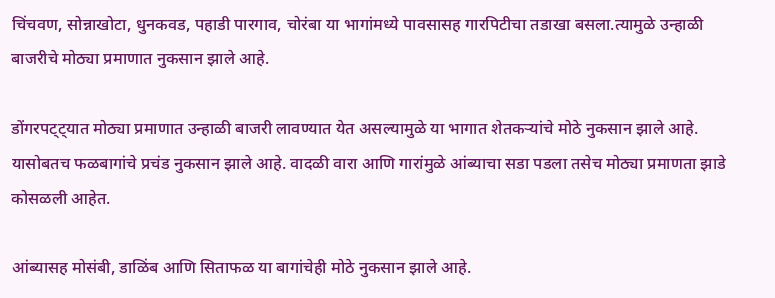चिंचवण, सोन्नाखोटा, धुनकवड, पहाडी पारगाव, चोरंबा या भागांमध्ये पावसासह गारपिटीचा तडाखा बसला.त्यामुळे उन्हाळी बाजरीचे मोठ्या प्रमाणात नुकसान झाले आहे.

डोंगरपट्ट्यात मोठ्या प्रमाणात उन्हाळी बाजरी लावण्यात येत असल्यामुळे या भागात शेतकऱ्यांचे मोठे नुकसान झाले आहे. यासोबतच फळबागांचे प्रचंड नुकसान झाले आहे. वादळी वारा आणि गारांमुळे आंब्याचा सडा पडला तसेच मोठ्या प्रमाणता झाडे कोसळली आहेत.

आंब्यासह मोसंबी, डाळिंब आणि सिताफळ या बागांचेही मोठे नुकसान झाले आहे.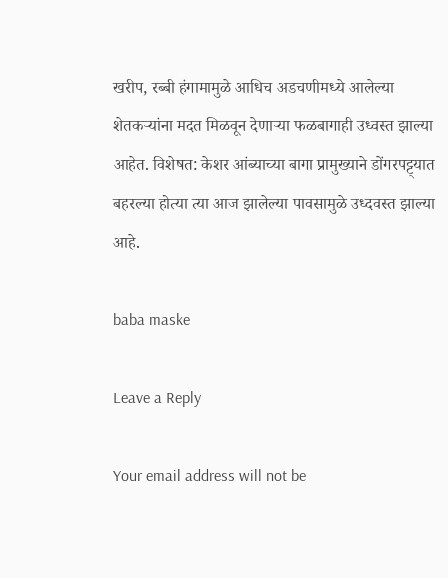खरीप, रब्बी हंगामामुळे आधिच अडचणीमध्ये आलेल्या शेतकऱ्यांना मदत मिळवून देणाऱ्या फळबागाही उध्वस्त झाल्या आहेत. विशेषत: केशर आंब्याच्या बागा प्रामुख्याने डोंगरपट्ट्यात बहरल्या होत्या त्या आज झालेल्या पावसामुळे उध्दवस्त झाल्या आहे.

baba maske

Leave a Reply

Your email address will not be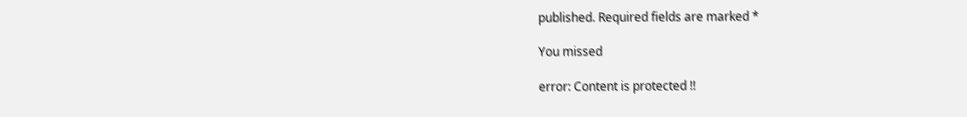published. Required fields are marked *

You missed

error: Content is protected !!